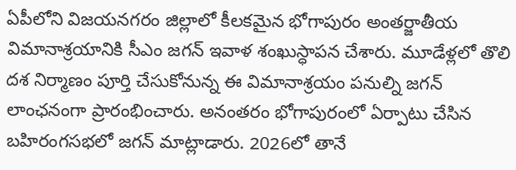ఏపీలోని విజయనగరం జిల్లాలో కీలకమైన భోగాపురం అంతర్జాతీయ విమానాశ్రయానికి సీఎం జగన్ ఇవాళ శంఖుస్ధాపన చేశారు. మూడేళ్లలో తొలి దశ నిర్మాణం పూర్తి చేసుకోనున్న ఈ విమానాశ్రయం పనుల్ని జగన్ లాంఛనంగా ప్రారంభించారు. అనంతరం భోగాపురంలో ఏర్పాటు చేసిన బహిరంగసభలో జగన్ మాట్లాడారు. 2026లో తానే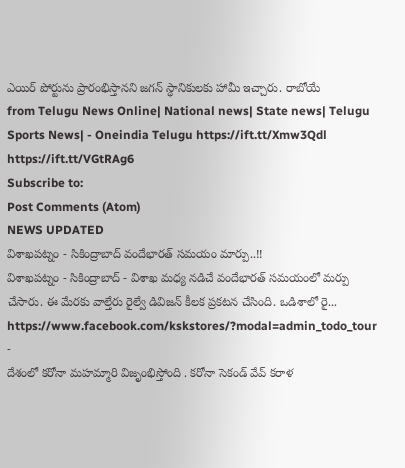ఎయిర్ పోర్టును ప్రారంభిస్తానని జగన్ స్ధానికులకు హామీ ఇచ్చారు. రాబోయే
from Telugu News Online| National news| State news| Telugu Sports News| - Oneindia Telugu https://ift.tt/Xmw3Qdl
https://ift.tt/VGtRAg6
Subscribe to:
Post Comments (Atom)
NEWS UPDATED
విశాఖపట్నం - సికింద్రాబాద్ వందేభారత్ సమయం మార్పు..!!
విశాఖపట్నం - సికింద్రాబాద్ - విశాఖ మధ్య నడిచే వందేభారత్ సమయంలో మర్పు చేసారు. ఈ మేరకు వాల్తేరు రైల్వే డివిజన్ కీలక ప్రకటన చేసింది. ఒడిశాలో రై...
https://www.facebook.com/kskstores/?modal=admin_todo_tour
-
దేశంలో కరోనా మహమ్మారి విజృంభిస్తోంది . కరోనా సెకండ్ వేవ్ కరాళ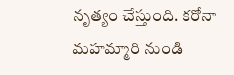నృత్యం చేస్తుంది. కరోనా మహమ్మారి నుండి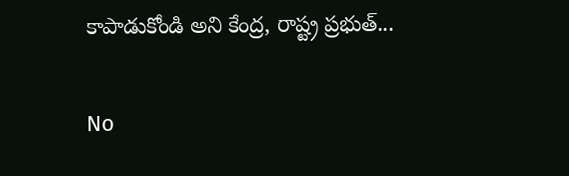కాపాడుకోండి అని కేంద్ర, రాష్ట్ర ప్రభుత్...

No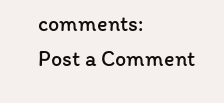comments:
Post a Comment